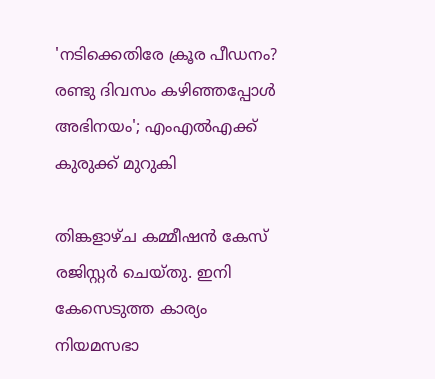'നടിക്കെതിരേ ക്രൂര പീഡനം? രണ്ടു ദിവസം കഴിഞ്ഞപ്പോള്‍ അഭിനയം'; എംഎല്‍എക്ക് കുരുക്ക് മുറുകി

തിങ്കളാഴ്ച കമ്മീഷന്‍ കേസ് രജിസ്റ്റര്‍ ചെയ്തു. ഇനി കേസെടുത്ത കാര്യം നിയമസഭാ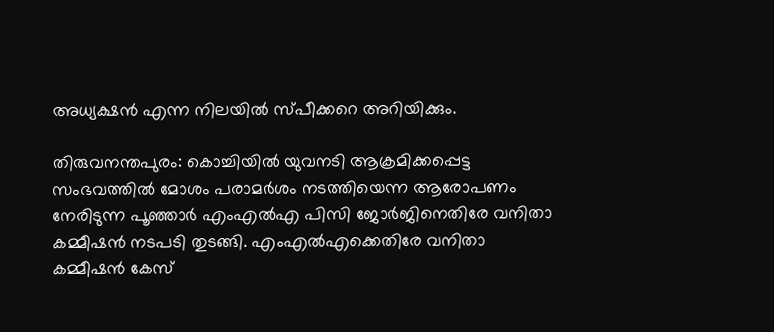അധ്യക്ഷന്‍ എന്ന നിലയില്‍ സ്പീക്കറെ അറിയിക്കും.

തിരുവനന്തപുരം: കൊച്ചിയില്‍ യുവനടി ആക്രമിക്കപ്പെട്ട സംഭവത്തില്‍ മോശം പരാമര്‍ശം നടത്തിയെന്ന ആരോപണം നേരിടുന്ന പൂഞ്ഞാര്‍ എംഎല്‍എ പിസി ജോര്‍ജിനെതിരേ വനിതാ കമ്മീഷന്‍ നടപടി തുടങ്ങി. എംഎല്‍എക്കെതിരേ വനിതാ കമ്മീഷന്‍ കേസ്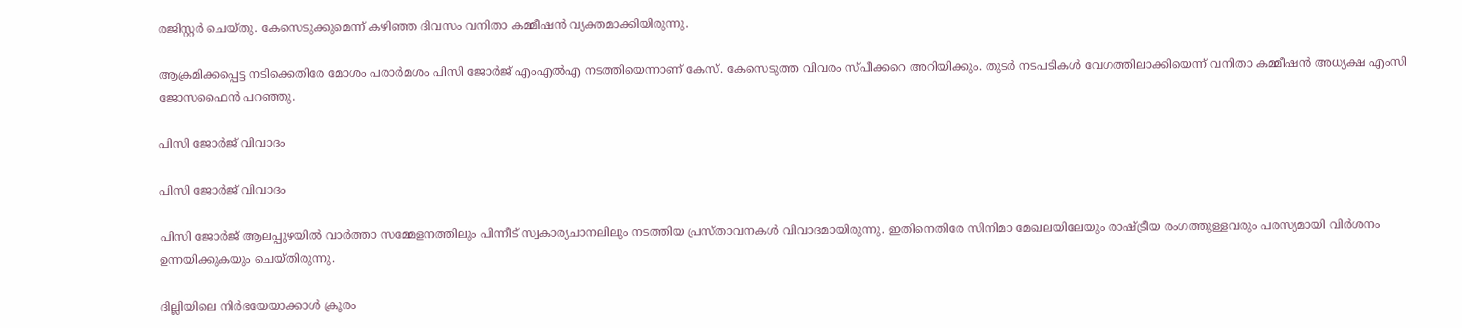രജിസ്റ്റര്‍ ചെയ്തു. കേസെടുക്കുമെന്ന് കഴിഞ്ഞ ദിവസം വനിതാ കമ്മീഷന്‍ വ്യക്തമാക്കിയിരുന്നു.

ആക്രമിക്കപ്പെട്ട നടിക്കെതിരേ മോശം പരാര്‍മശം പിസി ജോര്‍ജ് എംഎല്‍എ നടത്തിയെന്നാണ് കേസ്. കേസെടുത്ത വിവരം സ്പീക്കറെ അറിയിക്കും. തുടര്‍ നടപടികള്‍ വേഗത്തിലാക്കിയെന്ന് വനിതാ കമ്മീഷന്‍ അധ്യക്ഷ എംസി ജോസഫൈന്‍ പറഞ്ഞു.

പിസി ജോര്‍ജ് വിവാദം

പിസി ജോര്‍ജ് വിവാദം

പിസി ജോര്‍ജ് ആലപ്പുഴയില്‍ വാര്‍ത്താ സമ്മേളനത്തിലും പിന്നീട് സ്വകാര്യചാനലിലും നടത്തിയ പ്രസ്താവനകള്‍ വിവാദമായിരുന്നു. ഇതിനെതിരേ സിനിമാ മേഖലയിലേയും രാഷ്ട്രീയ രംഗത്തുള്ളവരും പരസ്യമായി വിര്‍ശനം ഉന്നയിക്കുകയും ചെയ്തിരുന്നു.

ദില്ലിയിലെ നിര്‍ഭയേയാക്കാള്‍ ക്രൂരം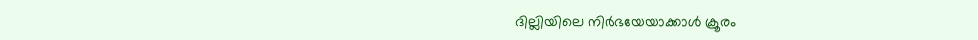ദില്ലിയിലെ നിര്‍ഭയേയാക്കാള്‍ ക്രൂരം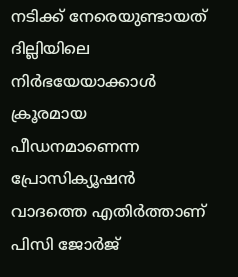നടിക്ക് നേരെയുണ്ടായത് ദില്ലിയിലെ നിര്‍ഭയേയാക്കാള്‍ ക്രൂരമായ പീഡനമാണെന്ന പ്രോസിക്യൂഷന്‍ വാദത്തെ എതിര്‍ത്താണ് പിസി ജോര്‍ജ്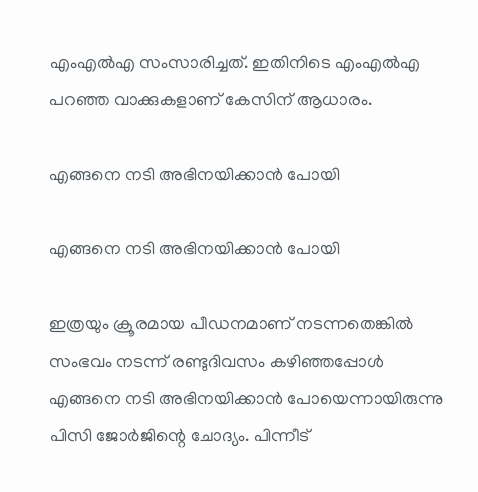എംഎല്‍എ സംസാരിച്ചത്. ഇതിനിടെ എംഎല്‍എ പറഞ്ഞ വാക്കുകളാണ് കേസിന് ആധാരം.

എങ്ങനെ നടി അഭിനയിക്കാന്‍ പോയി

എങ്ങനെ നടി അഭിനയിക്കാന്‍ പോയി

ഇത്രയും ക്രൂരമായ പീഡനമാണ് നടന്നതെങ്കില്‍ സംഭവം നടന്ന് രണ്ടുദിവസം കഴിഞ്ഞപ്പോള്‍ എങ്ങനെ നടി അഭിനയിക്കാന്‍ പോയെന്നായിരുന്നു പിസി ജോര്‍ജിന്റെ ചോദ്യം. പിന്നീട്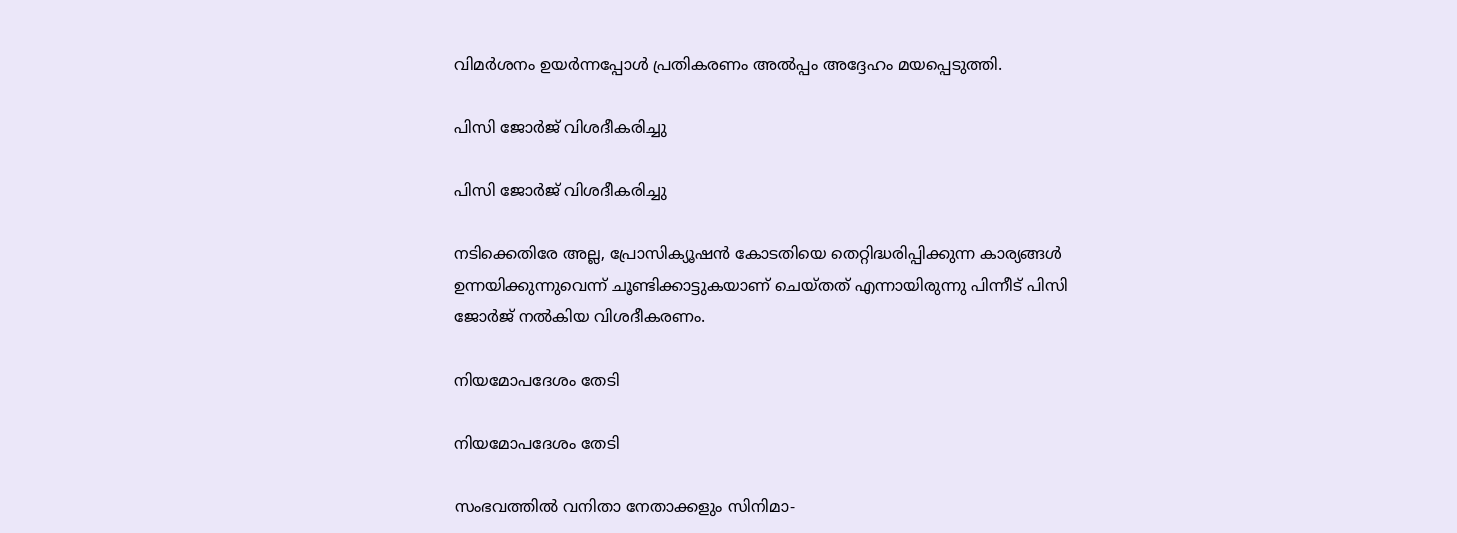വിമര്‍ശനം ഉയര്‍ന്നപ്പോള്‍ പ്രതികരണം അല്‍പ്പം അദ്ദേഹം മയപ്പെടുത്തി.

പിസി ജോര്‍ജ് വിശദീകരിച്ചു

പിസി ജോര്‍ജ് വിശദീകരിച്ചു

നടിക്കെതിരേ അല്ല, പ്രോസിക്യൂഷന്‍ കോടതിയെ തെറ്റിദ്ധരിപ്പിക്കുന്ന കാര്യങ്ങള്‍ ഉന്നയിക്കുന്നുവെന്ന് ചൂണ്ടിക്കാട്ടുകയാണ് ചെയ്തത് എന്നായിരുന്നു പിന്നീട് പിസി ജോര്‍ജ് നല്‍കിയ വിശദീകരണം.

നിയമോപദേശം തേടി

നിയമോപദേശം തേടി

സംഭവത്തില്‍ വനിതാ നേതാക്കളും സിനിമാ-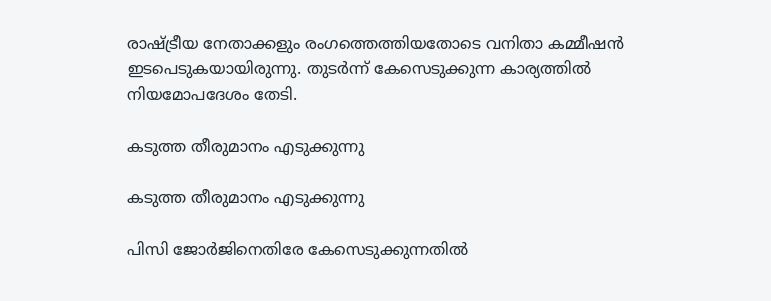രാഷ്ട്രീയ നേതാക്കളും രംഗത്തെത്തിയതോടെ വനിതാ കമ്മീഷന്‍ ഇടപെടുകയായിരുന്നു. തുടര്‍ന്ന് കേസെടുക്കുന്ന കാര്യത്തില്‍ നിയമോപദേശം തേടി.

കടുത്ത തീരുമാനം എടുക്കുന്നു

കടുത്ത തീരുമാനം എടുക്കുന്നു

പിസി ജോര്‍ജിനെതിരേ കേസെടുക്കുന്നതില്‍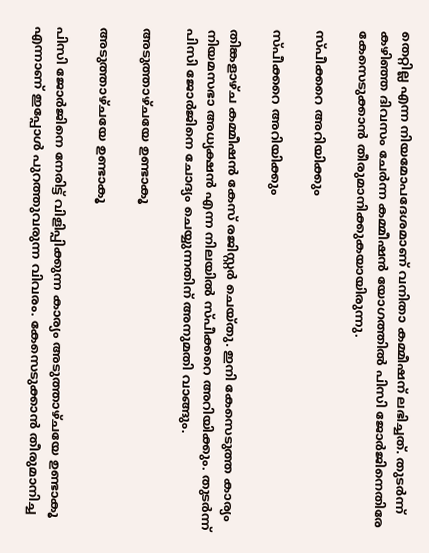തെറ്റില്ല എന്ന നിയമോപദേശമാണ് വനിതാ കമ്മീഷന് ലഭിച്ചത്. തുടര്‍ന്ന് കഴിഞ്ഞ ദിവസം ചേര്‍ന്ന കമ്മീഷന്‍ യോഗത്തില്‍ പിസി ജോര്‍ജിനെതിരേ കേസെടുക്കാന്‍ തീരുമാനിക്കുകയായിരുന്നു.

സ്പീക്കറെ അറിയിക്കും

സ്പീക്കറെ അറിയിക്കും

തിങ്കളാഴ്ച കമ്മീഷന്‍ കേസ് രജിസ്റ്റര്‍ ചെയ്തു. ഇനി കേസെടുത്ത കാര്യം നിയമസഭാ അധ്യക്ഷന്‍ എന്ന നിലയില്‍ സ്പീക്കറെ അറിയിക്കും. തുടര്‍ന്ന് പിസി ജോര്‍ജിനെ ചോദ്യം ചെയ്യുന്നതിന് അനുമതി വാങ്ങും.

അടുത്താഴ്ചയേ ഉണ്ടാകൂ

അടുത്താഴ്ചയേ ഉണ്ടാകൂ

പിസി ജോര്‍ജിനെ നേരിട്ട് വിളിപ്പിക്കുന്ന കാര്യം അടുത്താഴ്ചയേ ഉണ്ടാകൂ എന്നാണ് ഇപ്പോള്‍ പുറത്തുവരുന്ന വിവരം. കേസെടുക്കാന്‍ തീരുമാനിച്ച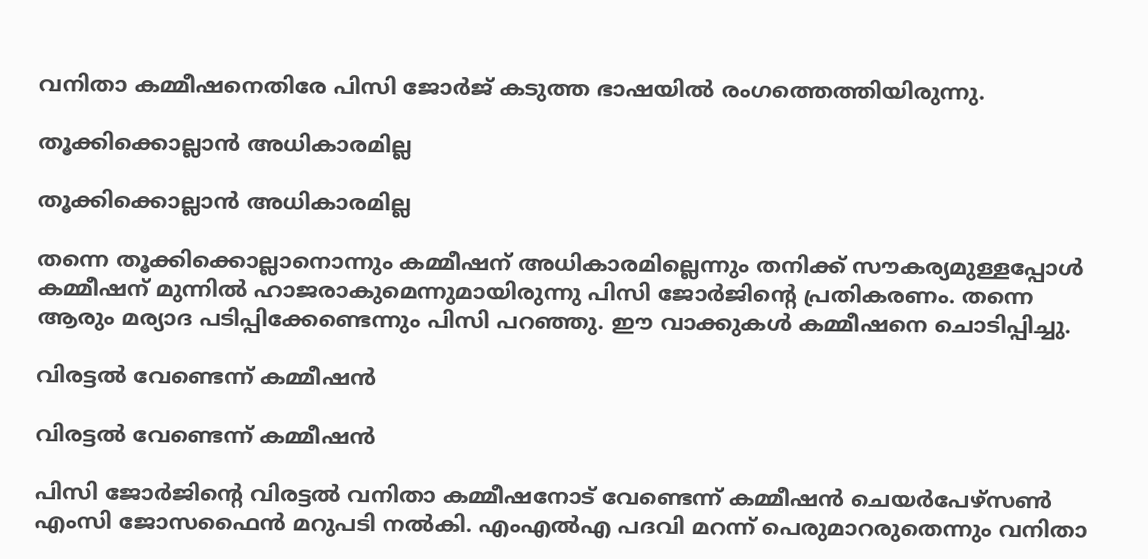വനിതാ കമ്മീഷനെതിരേ പിസി ജോര്‍ജ് കടുത്ത ഭാഷയില്‍ രംഗത്തെത്തിയിരുന്നു.

തൂക്കിക്കൊല്ലാന്‍ അധികാരമില്ല

തൂക്കിക്കൊല്ലാന്‍ അധികാരമില്ല

തന്നെ തൂക്കിക്കൊല്ലാനൊന്നും കമ്മീഷന് അധികാരമില്ലെന്നും തനിക്ക് സൗകര്യമുള്ളപ്പോള്‍ കമ്മീഷന് മുന്നില്‍ ഹാജരാകുമെന്നുമായിരുന്നു പിസി ജോര്‍ജിന്റെ പ്രതികരണം. തന്നെ ആരും മര്യാദ പടിപ്പിക്കേണ്ടെന്നും പിസി പറഞ്ഞു. ഈ വാക്കുകള്‍ കമ്മീഷനെ ചൊടിപ്പിച്ചു.

വിരട്ടല്‍ വേണ്ടെന്ന് കമ്മീഷന്‍

വിരട്ടല്‍ വേണ്ടെന്ന് കമ്മീഷന്‍

പിസി ജോര്‍ജിന്റെ വിരട്ടല്‍ വനിതാ കമ്മീഷനോട് വേണ്ടെന്ന് കമ്മീഷന്‍ ചെയര്‍പേഴ്‌സണ്‍ എംസി ജോസഫൈന്‍ മറുപടി നല്‍കി. എംഎല്‍എ പദവി മറന്ന് പെരുമാറരുതെന്നും വനിതാ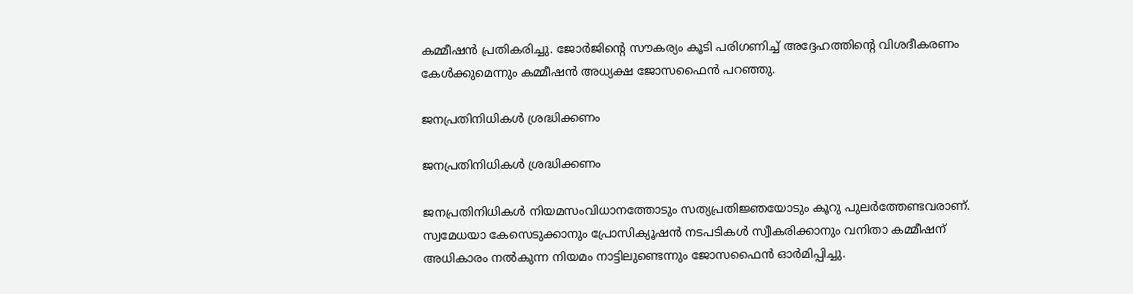കമ്മീഷന്‍ പ്രതികരിച്ചു. ജോര്‍ജിന്റെ സൗകര്യം കൂടി പരിഗണിച്ച് അദ്ദേഹത്തിന്റെ വിശദീകരണം കേള്‍ക്കുമെന്നും കമ്മീഷന്‍ അധ്യക്ഷ ജോസഫൈന്‍ പറഞ്ഞു.

ജനപ്രതിനിധികള്‍ ശ്രദ്ധിക്കണം

ജനപ്രതിനിധികള്‍ ശ്രദ്ധിക്കണം

ജനപ്രതിനിധികള്‍ നിയമസംവിധാനത്തോടും സത്യപ്രതിജ്ഞയോടും കൂറു പുലര്‍ത്തേണ്ടവരാണ്. സ്വമേധയാ കേസെടുക്കാനും പ്രോസിക്യൂഷന്‍ നടപടികള്‍ സ്വീകരിക്കാനും വനിതാ കമ്മീഷന് അധികാരം നല്‍കുന്ന നിയമം നാട്ടിലുണ്ടെന്നും ജോസഫൈന്‍ ഓര്‍മിപ്പിച്ചു.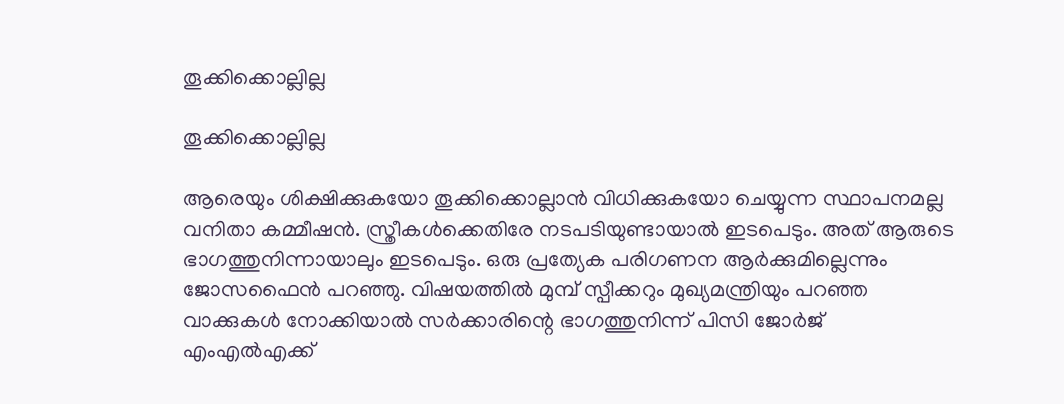തൂക്കിക്കൊല്ലില്ല

തൂക്കിക്കൊല്ലില്ല

ആരെയും ശിക്ഷിക്കുകയോ തൂക്കിക്കൊല്ലാന്‍ വിധിക്കുകയോ ചെയ്യുന്ന സ്ഥാപനമല്ല വനിതാ കമ്മീഷന്‍. സ്ത്രീകള്‍ക്കെതിരേ നടപടിയുണ്ടായാല്‍ ഇടപെടും. അത് ആരുടെ ഭാഗത്തുനിന്നായാലും ഇടപെടും. ഒരു പ്രത്യേക പരിഗണന ആര്‍ക്കുമില്ലെന്നും ജോസഫൈന്‍ പറഞ്ഞു. വിഷയത്തില്‍ മുമ്പ് സ്പീക്കറും മുഖ്യമന്ത്രിയും പറഞ്ഞ വാക്കുകള്‍ നോക്കിയാല്‍ സര്‍ക്കാരിന്റെ ഭാഗത്തുനിന്ന് പിസി ജോര്‍ജ് എംഎല്‍എക്ക്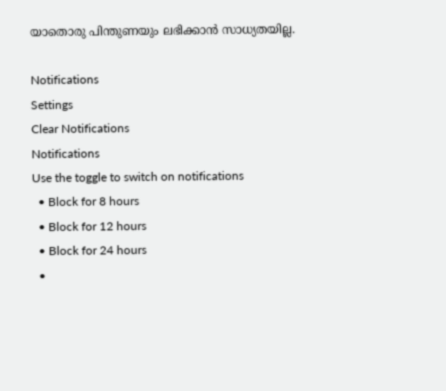യാതൊരു പിന്തുണയും ലഭിക്കാന്‍ സാധ്യതയില്ല.

Notifications
Settings
Clear Notifications
Notifications
Use the toggle to switch on notifications
  • Block for 8 hours
  • Block for 12 hours
  • Block for 24 hours
  •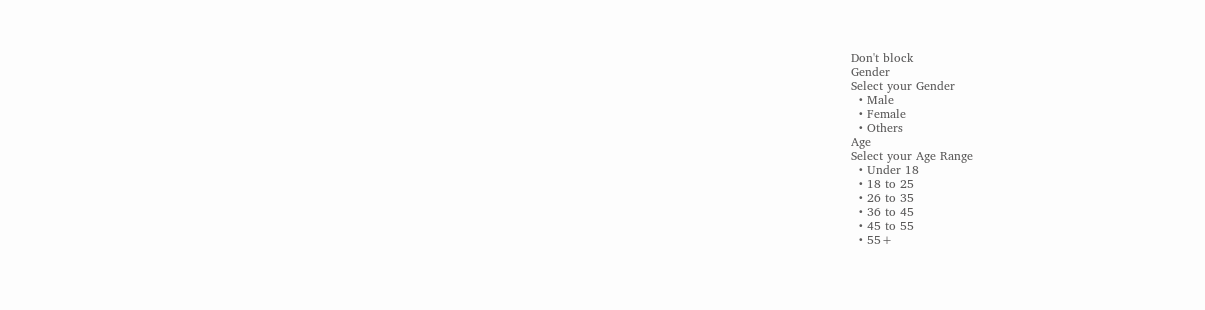Don't block
Gender
Select your Gender
  • Male
  • Female
  • Others
Age
Select your Age Range
  • Under 18
  • 18 to 25
  • 26 to 35
  • 36 to 45
  • 45 to 55
  • 55+